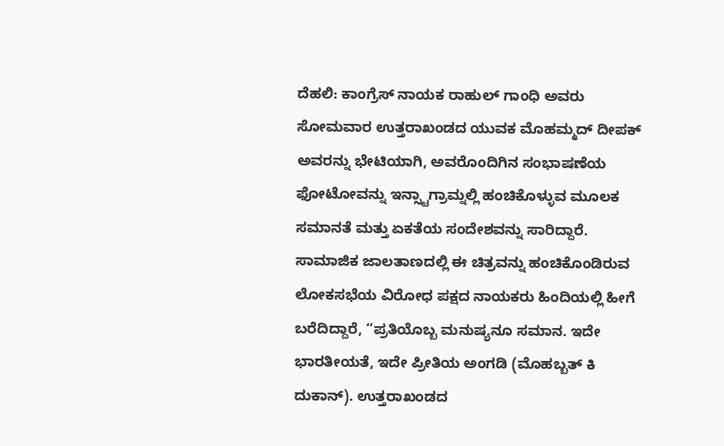ದೆಹಲಿ: ಕಾಂಗ್ರೆಸ್ ನಾಯಕ ರಾಹುಲ್ ಗಾಂಧಿ ಅವರು ಸೋಮವಾರ ಉತ್ತರಾಖಂಡದ ಯುವಕ ಮೊಹಮ್ಮದ್ ದೀಪಕ್ ಅವರನ್ನು ಭೇಟಿಯಾಗಿ, ಅವರೊಂದಿಗಿನ ಸಂಭಾಷಣೆಯ ಫೋಟೋವನ್ನು ಇನ್ಸ್ಟಾಗ್ರಾಮ್ನಲ್ಲಿ ಹಂಚಿಕೊಳ್ಳುವ ಮೂಲಕ ಸಮಾನತೆ ಮತ್ತು ಏಕತೆಯ ಸಂದೇಶವನ್ನು ಸಾರಿದ್ದಾರೆ.
ಸಾಮಾಜಿಕ ಜಾಲತಾಣದಲ್ಲಿ ಈ ಚಿತ್ರವನ್ನು ಹಂಚಿಕೊಂಡಿರುವ ಲೋಕಸಭೆಯ ವಿರೋಧ ಪಕ್ಷದ ನಾಯಕರು ಹಿಂದಿಯಲ್ಲಿ ಹೀಗೆ ಬರೆದಿದ್ದಾರೆ, “ಪ್ರತಿಯೊಬ್ಬ ಮನುಷ್ಯನೂ ಸಮಾನ. ಇದೇ ಭಾರತೀಯತೆ, ಇದೇ ಪ್ರೀತಿಯ ಅಂಗಡಿ (ಮೊಹಬ್ಬತ್ ಕಿ ದುಕಾನ್). ಉತ್ತರಾಖಂಡದ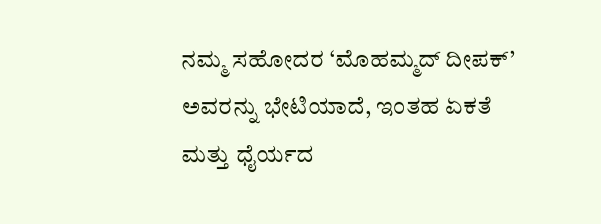ನಮ್ಮ ಸಹೋದರ ‘ಮೊಹಮ್ಮದ್ ದೀಪಕ್’ ಅವರನ್ನು ಭೇಟಿಯಾದೆ, ಇಂತಹ ಏಕತೆ ಮತ್ತು ಧೈರ್ಯದ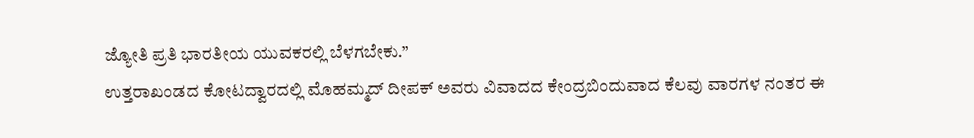ಜ್ಯೋತಿ ಪ್ರತಿ ಭಾರತೀಯ ಯುವಕರಲ್ಲಿ ಬೆಳಗಬೇಕು.”
ಉತ್ತರಾಖಂಡದ ಕೋಟದ್ವಾರದಲ್ಲಿ ಮೊಹಮ್ಮದ್ ದೀಪಕ್ ಅವರು ವಿವಾದದ ಕೇಂದ್ರಬಿಂದುವಾದ ಕೆಲವು ವಾರಗಳ ನಂತರ ಈ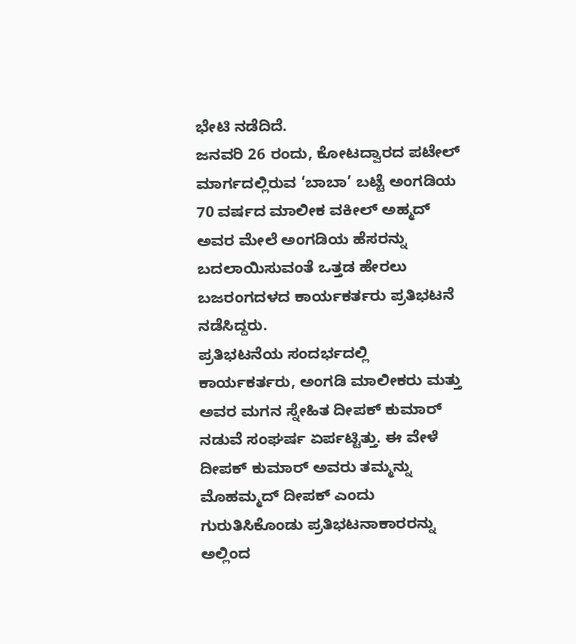ಭೇಟಿ ನಡೆದಿದೆ.
ಜನವರಿ 26 ರಂದು, ಕೋಟದ್ವಾರದ ಪಟೇಲ್ ಮಾರ್ಗದಲ್ಲಿರುವ ‘ಬಾಬಾ’ ಬಟ್ಟೆ ಅಂಗಡಿಯ 70 ವರ್ಷದ ಮಾಲೀಕ ವಕೀಲ್ ಅಹ್ಮದ್ ಅವರ ಮೇಲೆ ಅಂಗಡಿಯ ಹೆಸರನ್ನು ಬದಲಾಯಿಸುವಂತೆ ಒತ್ತಡ ಹೇರಲು ಬಜರಂಗದಳದ ಕಾರ್ಯಕರ್ತರು ಪ್ರತಿಭಟನೆ ನಡೆಸಿದ್ದರು.
ಪ್ರತಿಭಟನೆಯ ಸಂದರ್ಭದಲ್ಲಿ ಕಾರ್ಯಕರ್ತರು, ಅಂಗಡಿ ಮಾಲೀಕರು ಮತ್ತು ಅವರ ಮಗನ ಸ್ನೇಹಿತ ದೀಪಕ್ ಕುಮಾರ್ ನಡುವೆ ಸಂಘರ್ಷ ಏರ್ಪಟ್ಟಿತ್ತು. ಈ ವೇಳೆ ದೀಪಕ್ ಕುಮಾರ್ ಅವರು ತಮ್ಮನ್ನು ಮೊಹಮ್ಮದ್ ದೀಪಕ್ ಎಂದು ಗುರುತಿಸಿಕೊಂಡು ಪ್ರತಿಭಟನಾಕಾರರನ್ನು ಅಲ್ಲಿಂದ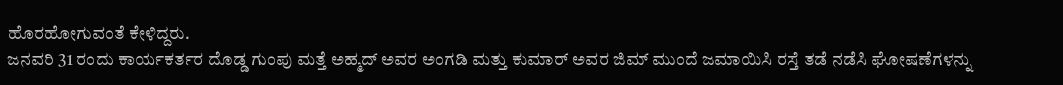ಹೊರಹೋಗುವಂತೆ ಕೇಳಿದ್ದರು.
ಜನವರಿ 31 ರಂದು ಕಾರ್ಯಕರ್ತರ ದೊಡ್ಡ ಗುಂಪು ಮತ್ತೆ ಅಹ್ಮದ್ ಅವರ ಅಂಗಡಿ ಮತ್ತು ಕುಮಾರ್ ಅವರ ಜಿಮ್ ಮುಂದೆ ಜಮಾಯಿಸಿ ರಸ್ತೆ ತಡೆ ನಡೆಸಿ ಘೋಷಣೆಗಳನ್ನು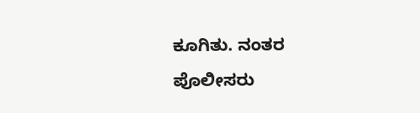ಕೂಗಿತು. ನಂತರ ಪೊಲೀಸರು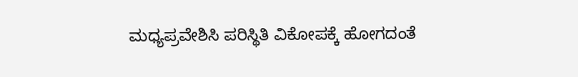ಮಧ್ಯಪ್ರವೇಶಿಸಿ ಪರಿಸ್ಥಿತಿ ವಿಕೋಪಕ್ಕೆ ಹೋಗದಂತೆ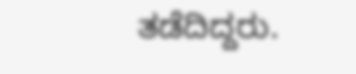ತಡೆದಿದ್ದರು.